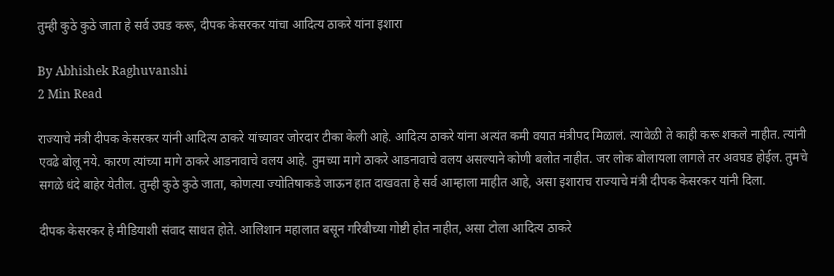तुम्ही कुठे कुठे जाता हे सर्व उघड करू, दीपक केसरकर यांचा आदित्य ठाकरे यांना इशारा

By Abhishek Raghuvanshi
2 Min Read

राज्याचे मंत्री दीपक केसरकर यांनी आदित्य ठाकरे यांच्यावर जोरदार टीका केली आहे. आदित्य ठाकरे यांना अत्यंत कमी वयात मंत्रीपद मिळालं. त्यावेळी ते काही करू शकले नाहीत. त्यांनी एवढे बोलू नये. कारण त्यांच्या मागे ठाकरे आडनावाचे वलय आहे. तुमच्या मागे ठाकरे आडनावाचे वलय असल्याने कोणी बलोत नाहीत. जर लोक बोलायला लागले तर अवघड होईल. तुमचे सगळे धंदे बाहेर येतील. तुम्ही कुठे कुठे जाता, कोणत्या ज्योतिषाकडे जाऊन हात दाखवता हे सर्व आम्हाला माहीत आहे, असा इशाराच राज्याचे मंत्री दीपक केसरकर यांनी दिला.

दीपक केसरकर हे मीडियाशी संवाद साधत होते. आलिशान महालात बसून गरिबीच्या गोष्टी होत नाहीत, असा टोला आदित्य ठाकरे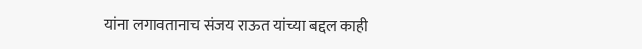यांना लगावतानाच संजय राऊत यांच्या बद्दल काही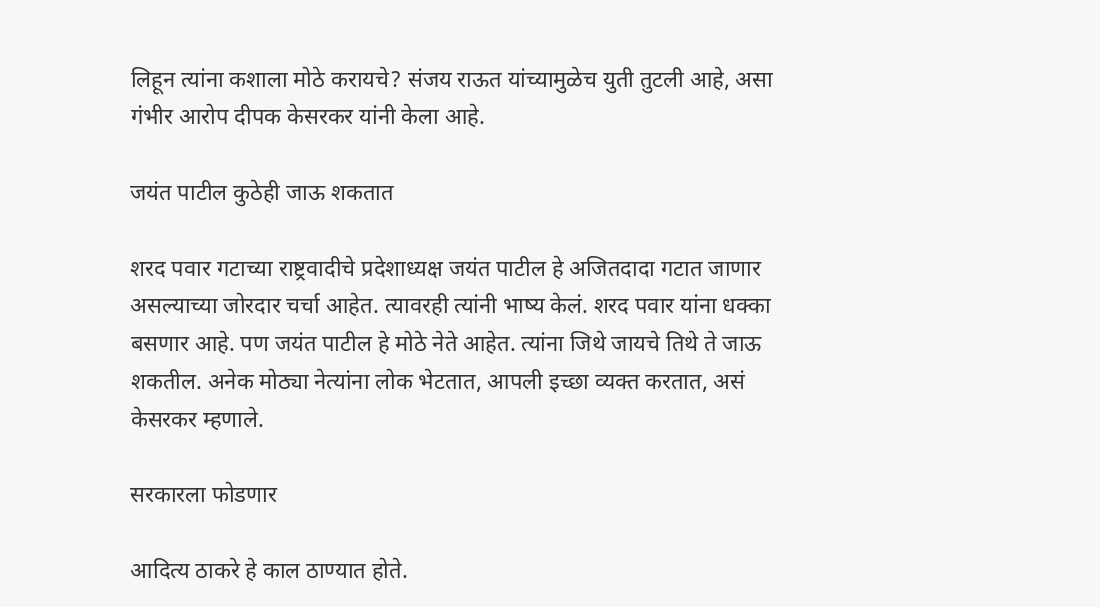लिहून त्यांना कशाला मोठे करायचे? संजय राऊत यांच्यामुळेच युती तुटली आहे, असा गंभीर आरोप दीपक केसरकर यांनी केला आहे.

जयंत पाटील कुठेही जाऊ शकतात

शरद पवार गटाच्या राष्ट्रवादीचे प्रदेशाध्यक्ष जयंत पाटील हे अजितदादा गटात जाणार असल्याच्या जोरदार चर्चा आहेत. त्यावरही त्यांनी भाष्य केलं. शरद पवार यांना धक्का बसणार आहे. पण जयंत पाटील हे मोठे नेते आहेत. त्यांना जिथे जायचे तिथे ते जाऊ शकतील. अनेक मोठ्या नेत्यांना लोक भेटतात, आपली इच्छा व्यक्त करतात, असं केसरकर म्हणाले.

सरकारला फोडणार

आदित्य ठाकरे हे काल ठाण्यात होते.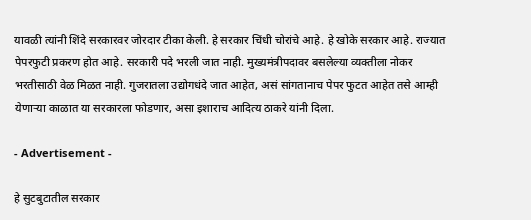यावळी त्यांनी शिंदे सरकारवर जोरदार टीका केली. हे सरकार चिंधी चोरांचे आहे. हे खोके सरकार आहे. राज्यात पेपरफुटी प्रकरण होत आहे. सरकारी पदे भरली जात नाही. मुख्यमंत्रीपदावर बसलेल्या व्यक्तीला नोकर भरतीसाठी वेळ मिळत नाही. गुजरातला उद्योगधंदे जात आहेत, असं सांगतानाच पेपर फुटत आहेत तसे आम्ही येणाऱ्या काळात या सरकारला फोडणार, असा इशाराच आदित्य ठाकरे यांनी दिला.

- Advertisement -

हे सुटबुटातील सरकार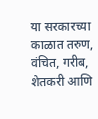या सरकारच्या काळात तरुण, वंचित, गरीब, शेतकरी आणि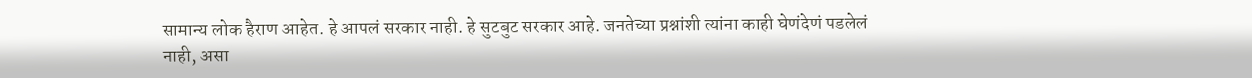सामान्य लोक हैराण आहेत. हे आपलं सरकार नाही. हे सुटबुट सरकार आहे. जनतेच्या प्रश्नांशी त्यांना काही घेणंदेणं पडलेलं नाही, असा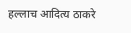हल्लाच आदित्य ठाकरे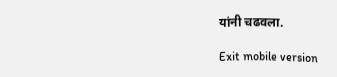यांनी चढवला.

Exit mobile version